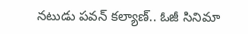నటుడు పవన్ కల్యాణ్.. ఓజీ సినిమా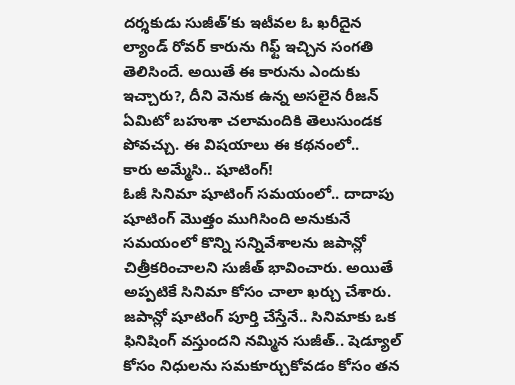దర్శకుడు సుజీత్’కు ఇటీవల ఓ ఖరీదైన ల్యాండ్ రోవర్ కారును గిఫ్ట్ ఇచ్చిన సంగతి తెలిసిందే. అయితే ఈ కారును ఎందుకు ఇచ్చారు?, దీని వెనుక ఉన్న అసలైన రీజన్ ఏమిటో బహుశా చలామందికి తెలుసుండక పోవచ్చు. ఈ విషయాలు ఈ కథనంలో..
కారు అమ్మేసి.. షూటింగ్!
ఓజీ సినిమా షూటింగ్ సమయంలో.. దాదాపు షూటింగ్ మొత్తం ముగిసింది అనుకునే సమయంలో కొన్ని సన్నివేశాలను జపాన్లో చిత్రీకరించాలని సుజీత్ భావించారు. అయితే అప్పటికే సినిమా కోసం చాలా ఖర్చు చేశారు. జపాన్లో షూటింగ్ పూర్తి చేస్తేనే.. సినిమాకు ఒక ఫినిషింగ్ వస్తుందని నమ్మిన సుజీత్.. షెడ్యూల్ కోసం నిధులను సమకూర్చుకోవడం కోసం తన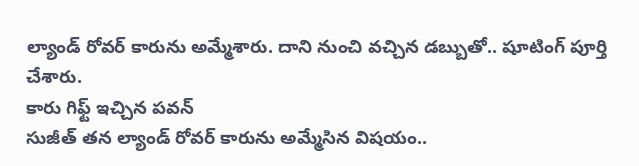ల్యాండ్ రోవర్ కారును అమ్మేశారు. దాని నుంచి వచ్చిన డబ్బుతో.. షూటింగ్ పూర్తి చేశారు.
కారు గిఫ్ట్ ఇచ్చిన పవన్
సుజీత్ తన ల్యాండ్ రోవర్ కారును అమ్మేసిన విషయం..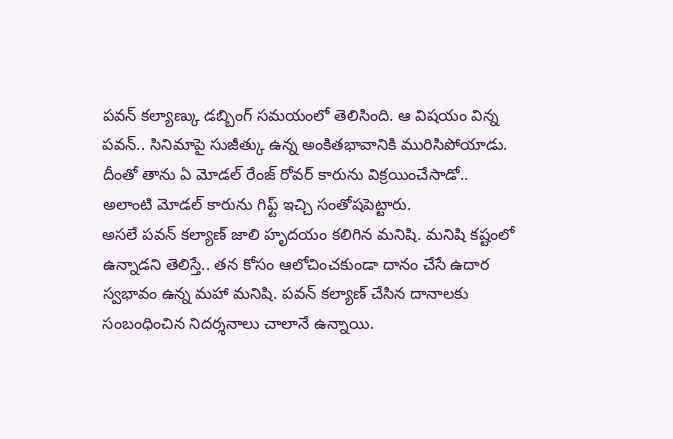పవన్ కల్యాణ్కు డబ్బింగ్ సమయంలో తెలిసింది. ఆ విషయం విన్న పవన్.. సినిమాపై సుజీత్కు ఉన్న అంకితభావానికి మురిసిపోయాడు. దీంతో తాను ఏ మోడల్ రేంజ్ రోవర్ కారును విక్రయించేసాడో.. అలాంటి మోడల్ కారును గిఫ్ట్ ఇచ్చి సంతోషపెట్టారు.
అసలే పవన్ కల్యాణ్ జాలి హృదయం కలిగిన మనిషి. మనిషి కష్టంలో ఉన్నాడని తెలిస్తే.. తన కోసం ఆలోచించకుండా దానం చేసే ఉదార స్వభావం ఉన్న మహా మనిషి. పవన్ కల్యాణ్ చేసిన దానాలకు సంబంధించిన నిదర్శనాలు చాలానే ఉన్నాయి.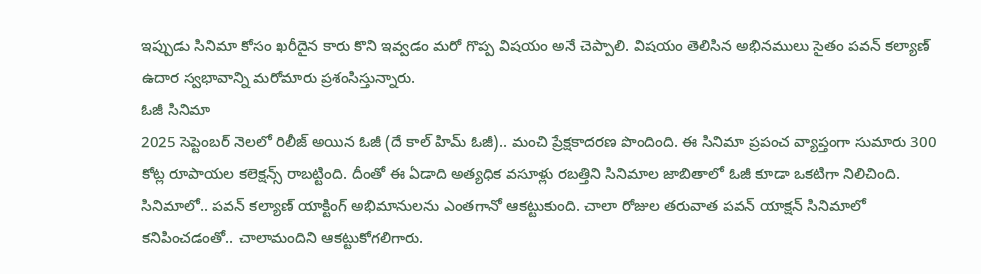ఇప్పుడు సినిమా కోసం ఖరీదైన కారు కొని ఇవ్వడం మరో గొప్ప విషయం అనే చెప్పాలి. విషయం తెలిసిన అభినములు సైతం పవన్ కల్యాణ్ ఉదార స్వభావాన్ని మరోమారు ప్రశంసిస్తున్నారు.
ఓజీ సినిమా
2025 సెప్టెంబర్ నెలలో రిలీజ్ అయిన ఓజీ (దే కాల్ హిమ్ ఓజీ).. మంచి ప్రేక్షకాదరణ పొందింది. ఈ సినిమా ప్రపంచ వ్యాప్తంగా సుమారు 300 కోట్ల రూపాయల కలెక్షన్స్ రాబట్టింది. దీంతో ఈ ఏడాది అత్యధిక వసూళ్లు రబత్తిని సినిమాల జాబితాలో ఓజీ కూడా ఒకటిగా నిలిచింది. సినిమాలో.. పవన్ కల్యాణ్ యాక్టింగ్ అభిమానులను ఎంతగానో ఆకట్టుకుంది. చాలా రోజుల తరువాత పవన్ యాక్షన్ సినిమాలో కనిపించడంతో.. చాలామందిని ఆకట్టుకోగలిగారు.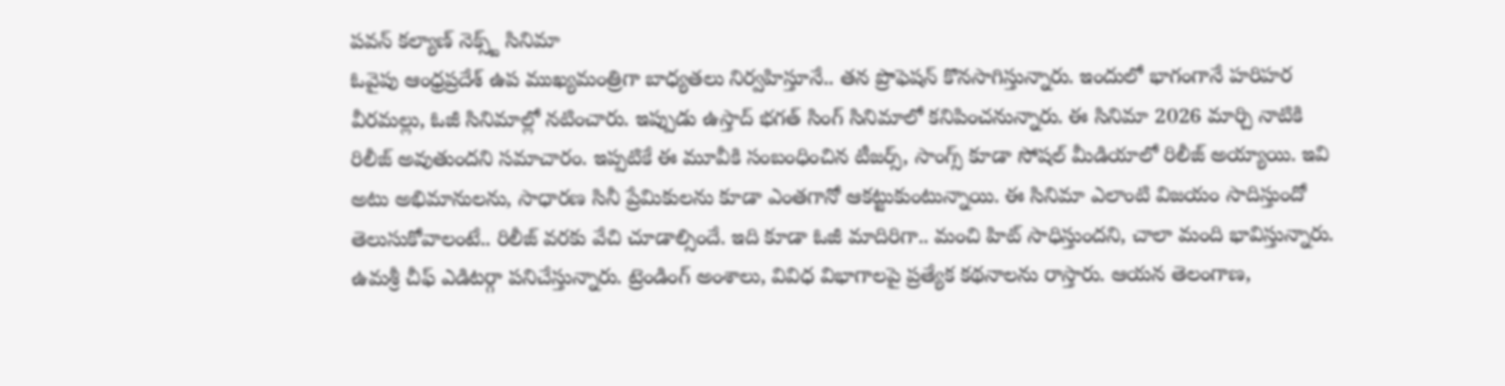పవన్ కల్యాణ్ నెక్స్ట్ సినిమా
ఓవైపు ఆంధ్రప్రదేశ్ ఉప ముఖ్యమంత్రిగా బాధ్యతలు నిర్వహిస్తూనే.. తన ప్రొఫెషన్ కొనసాగిస్తున్నారు. ఇందులో భాగంగానే హరిహర వీరమల్లు, ఓజీ సినిమాల్లో నటించారు. ఇప్పుడు ఉస్తాద్ భగత్ సింగ్ సినిమాలో కనిపించనున్నారు. ఈ సినిమా 2026 మార్చి నాటికి రిలీజ్ అవుతుందని సమాచారం. ఇప్పటికే ఈ మూవీకి సంబంధించిన టీజర్స్, సాంగ్స్ కూడా సోషల్ మీడియాలో రిలీజ్ అయ్యాయి. ఇవి అటు అభిమానులను, సాధారణ సినీ ప్రేమికులను కూడా ఎంతగానో ఆకట్టుకుంటున్నాయి. ఈ సినిమా ఎలాంటి విజయం సాదిస్తుందో తెలుసుకోవాలంటే.. రిలీజ్ వరకు వేచి చూడాల్సిందే. ఇది కూడా ఓజీ మాదిరిగా.. మంచి హిట్ సాధిస్తుందని, చాలా మంది భావిస్తున్నారు.
ఉమశ్రీ చీఫ్ ఎడిటర్గా పనిచేస్తున్నారు. ట్రెండింగ్ అంశాలు, వివిధ విభాగాలపై ప్రత్యేక కథనాలను రాస్తారు. ఆయన తెలంగాణ,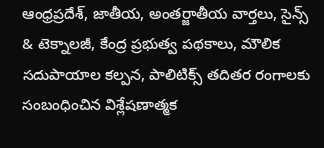ఆంధ్రప్రదేశ్, జాతీయ, అంతర్జాతీయ వార్తలు, సైన్స్ & టెక్నాలజీ, కేంద్ర ప్రభుత్వ పథకాలు, మౌలిక సదుపాయాల కల్పన, పాలిటిక్స్ తదితర రంగాలకు సంబంధించిన విశ్లేషణాత్మక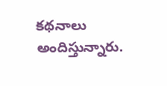కథనాలు అందిస్తున్నారు.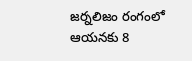జర్నలిజం రంగంలో ఆయనకు 8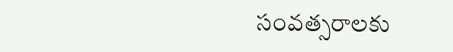సంవత్సరాలకు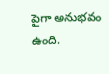పైగా అనుభవం ఉంది.